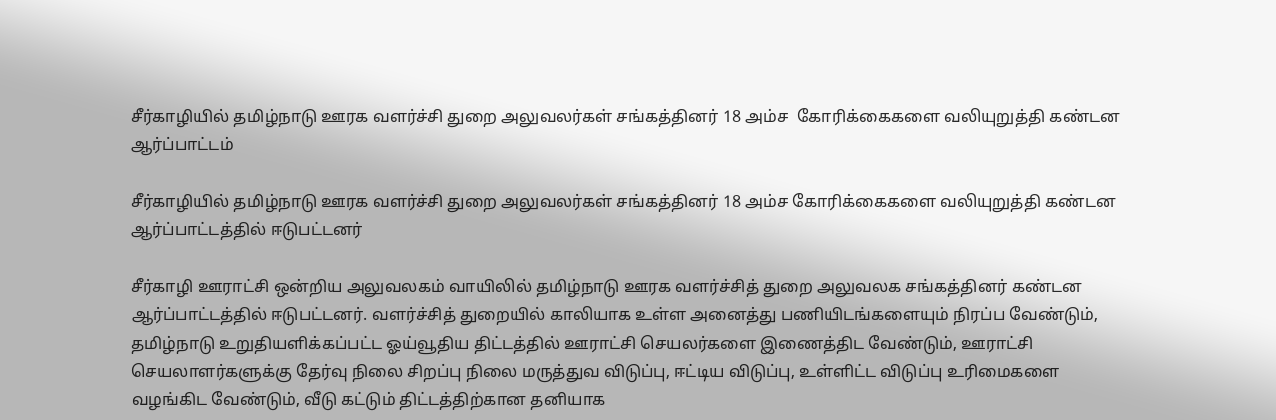சீர்காழியில் தமிழ்நாடு ஊரக வளர்ச்சி துறை அலுவலர்கள் சங்கத்தினர் 18 அம்ச  கோரிக்கைகளை வலியுறுத்தி கண்டன ஆர்ப்பாட்டம்

சீர்காழியில் தமிழ்நாடு ஊரக வளர்ச்சி துறை அலுவலர்கள் சங்கத்தினர் 18 அம்ச கோரிக்கைகளை வலியுறுத்தி கண்டன ஆர்ப்பாட்டத்தில் ஈடுபட்டனர்

சீர்காழி ஊராட்சி ஒன்றிய அலுவலகம் வாயிலில் தமிழ்நாடு ஊரக வளர்ச்சித் துறை அலுவலக சங்கத்தினர் கண்டன ஆர்ப்பாட்டத்தில் ஈடுபட்டனர். வளர்ச்சித் துறையில் காலியாக உள்ள அனைத்து பணியிடங்களையும் நிரப்ப வேண்டும், தமிழ்நாடு உறுதியளிக்கப்பட்ட ஓய்வூதிய திட்டத்தில் ஊராட்சி செயலர்களை இணைத்திட வேண்டும், ஊராட்சி செயலாளர்களுக்கு தேர்வு நிலை சிறப்பு நிலை மருத்துவ விடுப்பு, ஈட்டிய விடுப்பு, உள்ளிட்ட விடுப்பு உரிமைகளை வழங்கிட வேண்டும், வீடு கட்டும் திட்டத்திற்கான தனியாக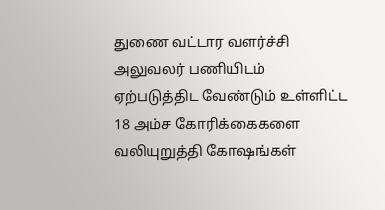துணை வட்டார வளர்ச்சி அலுவலர் பணியிடம் ஏற்படுத்திட வேண்டும் உள்ளிட்ட 18 அம்ச கோரிக்கைகளை வலியுறுத்தி கோஷங்கள்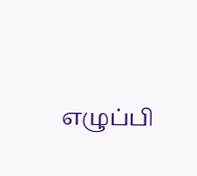எழுப்பி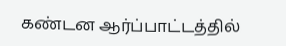கண்டன ஆர்ப்பாட்டத்தில்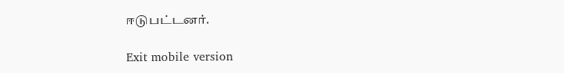ஈடுபட்டனர்.

Exit mobile version